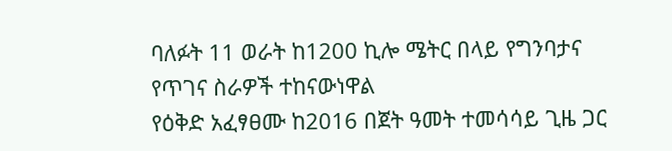ባለፉት 11 ወራት ከ1200 ኪሎ ሜትር በላይ የግንባታና የጥገና ስራዎች ተከናውነዋል
የዕቅድ አፈፃፀሙ ከ2016 በጀት ዓመት ተመሳሳይ ጊዜ ጋር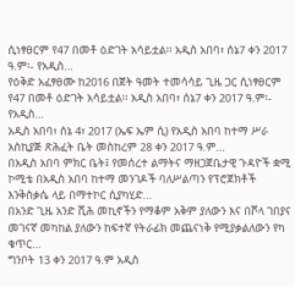ሲነፃፀርም የ47 በመቶ ዕድገት አሳይቷል፡፡ አዲስ አበባ፣ ሰኔ7 ቀን 2017 ዓ.ም፡- የአዲስ...
የዕቅድ አፈፃፀሙ ከ2016 በጀት ዓመት ተመሳሳይ ጊዜ ጋር ሲነፃፀርም የ47 በመቶ ዕድገት አሳይቷል፡፡ አዲስ አበባ፣ ሰኔ7 ቀን 2017 ዓ.ም፡- የአዲስ...
አዲስ አበባ፣ ሰኔ 4፣ 2017 (ኤፍ ኤም ሲ) የአዲስ አበባ ከተማ ሥራ አስኪያጅ ጽሕፈት ቤት መስከረም 28 ቀን 2017 ዓ.ም...
በአዲስ አበባ ምክር ቤት፤ የመሰረተ ልማትና ማዘጋጀቤታዊ ጉዳዮች ቋሚ ኮሚቴ በአዲስ አበባ ከተማ መንገዶች ባለሥልጣን የፕሮጀክቶች እንቅስቃሴ ላይ በማተኮር ሲያካሂድ...
በአንድ ጊዜ አንድ ሺሕ መኪኖችን የማቆም አቅም ያለውን እና በሾላ ገበያና መገናኛ መካከል ያለውን ከፍተኛ የትራፊክ መጨናነቅ የሚያቃልለውን የካ ቁጥር...
ግንቦት 13 ቀን 2017 ዓ.ም አዲስ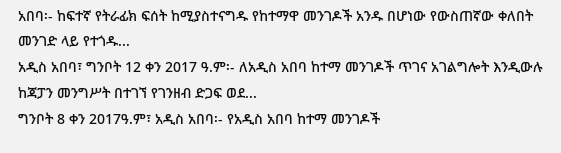አበባ፡- ከፍተኛ የትራፊክ ፍሰት ከሚያስተናግዱ የከተማዋ መንገዶች አንዱ በሆነው የውስጠኛው ቀለበት መንገድ ላይ የተጎዱ...
አዲስ አበባ፣ ግንቦት 12 ቀን 2017 ዓ.ም፡- ለአዲስ አበባ ከተማ መንገዶች ጥገና አገልግሎት እንዲውሉ ከጃፓን መንግሥት በተገኘ የገንዘብ ድጋፍ ወደ...
ግንቦት 8 ቀን 2017ዓ.ም፣ አዲስ አበባ፡- የአዲስ አበባ ከተማ መንገዶች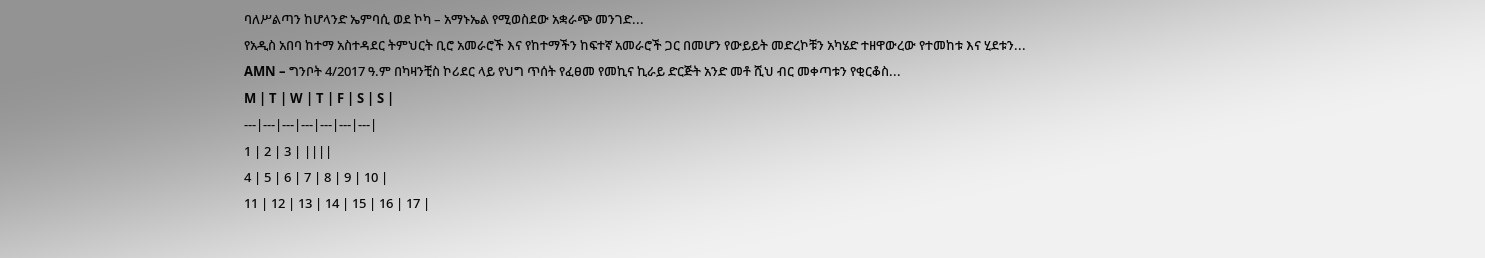ባለሥልጣን ከሆላንድ ኤምባሲ ወደ ኮካ – አማኑኤል የሚወስደው አቋራጭ መንገድ...
የአዲስ አበባ ከተማ አስተዳደር ትምህርት ቢሮ አመራሮች እና የከተማችን ከፍተኛ አመራሮች ጋር በመሆን የውይይት መድረኮቹን አካሄድ ተዘዋውረው የተመከቱ እና ሂደቱን...
AMN – ግንቦት 4/2017 ዓ.ም በካዛንቺስ ኮሪደር ላይ የህግ ጥሰት የፈፀመ የመኪና ኪራይ ድርጅት አንድ መቶ ሺህ ብር መቀጣቱን የቂርቆስ...
M | T | W | T | F | S | S |
---|---|---|---|---|---|---|
1 | 2 | 3 | ||||
4 | 5 | 6 | 7 | 8 | 9 | 10 |
11 | 12 | 13 | 14 | 15 | 16 | 17 |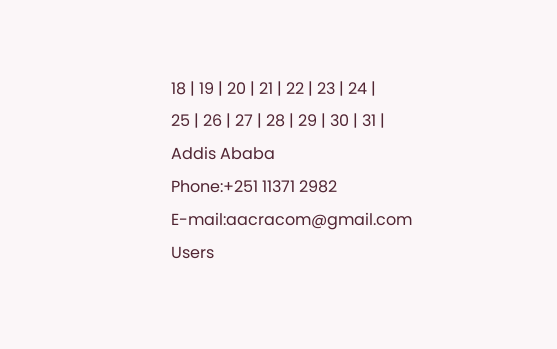18 | 19 | 20 | 21 | 22 | 23 | 24 |
25 | 26 | 27 | 28 | 29 | 30 | 31 |
Addis Ababa
Phone:+251 11371 2982
E-mail:aacracom@gmail.com
Users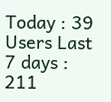Today : 39
Users Last 7 days : 211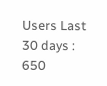Users Last 30 days : 650